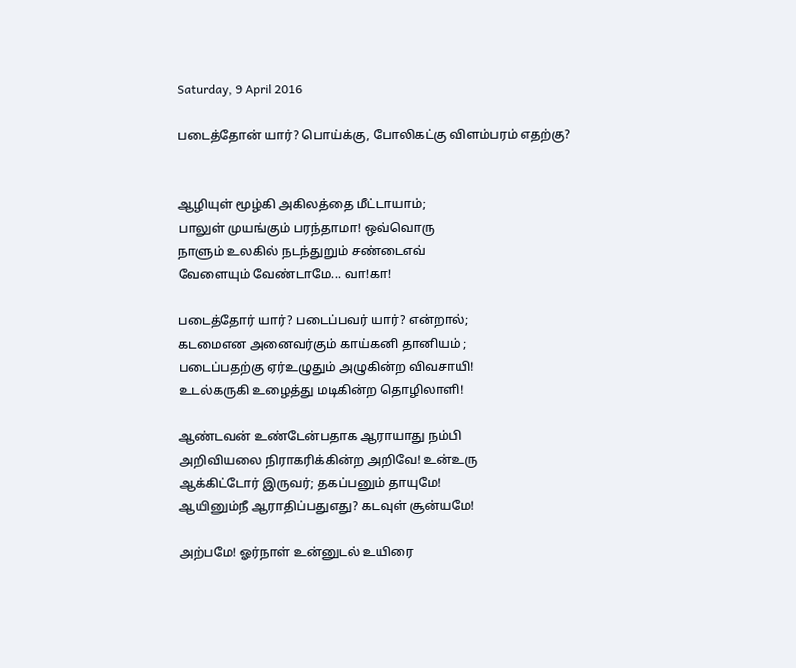Saturday, 9 April 2016

படைத்தோன் யார்? பொய்க்கு, போலிகட்கு விளம்பரம் எதற்கு?


ஆழியுள் மூழ்கி அகிலத்தை மீட்டாயாம்;
பாலுள் முயங்கும் பரந்தாமா! ஒவ்வொரு
நாளும் உலகில் நடந்துறும் சண்டைஎவ்
வேளையும் வேண்டாமே... வா!கா!

படைத்தோர் யார்? படைப்பவர் யார்? என்றால்;
கடமைஎன அனைவர்கும் காய்கனி தானியம் ;
படைப்பதற்கு ஏர்உழுதும் அழுகின்ற விவசாயி!
உடல்கருகி உழைத்து மடிகின்ற தொழிலாளி!

ஆண்டவன் உண்டேன்பதாக ஆராயாது நம்பி
அறிவியலை நிராகரிக்கின்ற அறிவே! உன்உரு
ஆக்கிட்டோர் இருவர்; தகப்பனும் தாயுமே!
ஆயினும்நீ ஆராதிப்பதுஎது? கடவுள் சூன்யமே!

அற்பமே! ஓர்நாள் உன்னுடல் உயிரை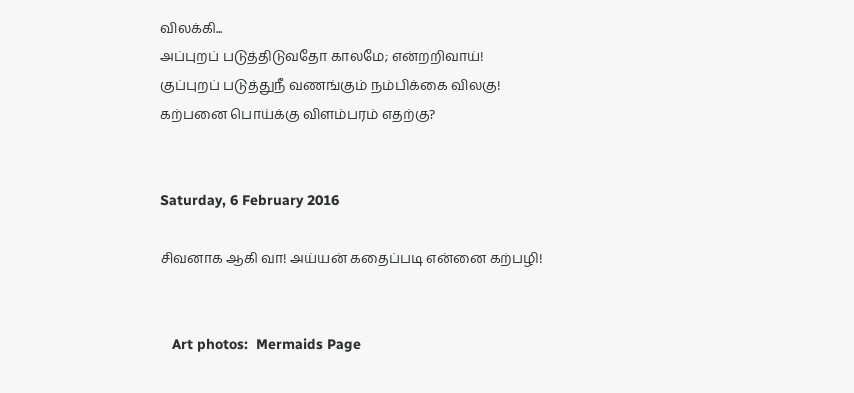விலக்கி...
அப்புறப் படுத்திடுவதோ காலமே; என்றறிவாய்!
குப்புறப் படுத்துநீ வணங்கும் நம்பிக்கை விலகு!
கற்பனை பொய்க்கு விளம்பரம் எதற்கு?


Saturday, 6 February 2016

சிவனாக ஆகி வா! அய்யன் கதைப்படி என்னை கற்பழி!


   Art photos:  Mermaids Page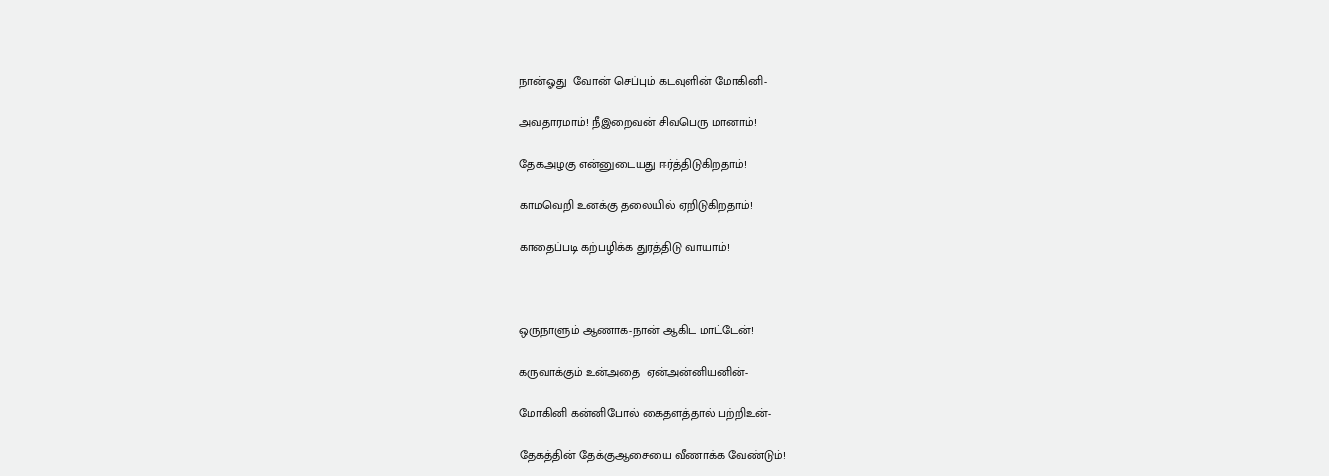நான்ஓது  வோன் செப்பும் கடவுளின் மோகினி-

அவதாரமாம்! நீஇறைவன் சிவபெரு மானாம்!

தேகஅழகு என்னுடையது ஈர்த்திடுகிறதாம்!

காமவெறி உனக்கு தலையில் ஏறிடுகிறதாம்!

காதைப்படி கற்பழிக்க துரத்திடு வாயாம்!



ஒருநாளும் ஆணாக-நான் ஆகிட மாட்டேன்!

கருவாக்கும் உன்அதை  ஏன்அன்னியனின்-

மோகினி கன்னிபோல் கைதளத்தால் பற்றிஉன்-

தேகத்தின் தேக்குஆசையை வீணாக்க வேண்டும்!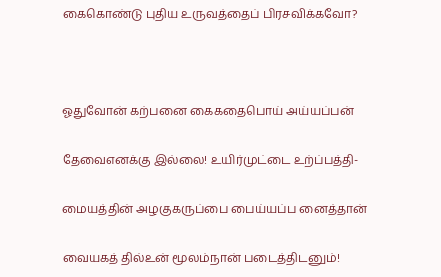கைகொண்டு புதிய உருவத்தைப் பிரசவிக்கவோ?



ஓதுவோன் கற்பனை கைகதைபொய் அய்யப்பன்

தேவைஎனக்கு இல்லை! உயிர்முட்டை உற்ப்பத்தி-

மையத்தின் அழகுகருப்பை பைய்யப்ப னைத்தான்

வையகத் தில்உன் மூலம்நான் படைத்திடனும்!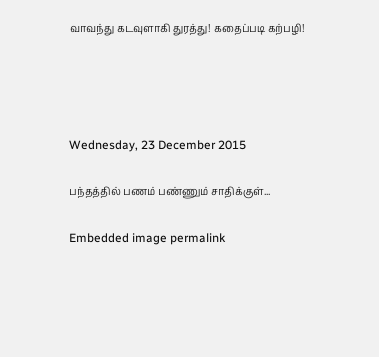வாவந்து கடவுளாகி துரத்து! கதைப்படி கற்பழி!




Wednesday, 23 December 2015

பந்தத்தில் பணம் பண்ணும் சாதிக்குள்...

Embedded image permalink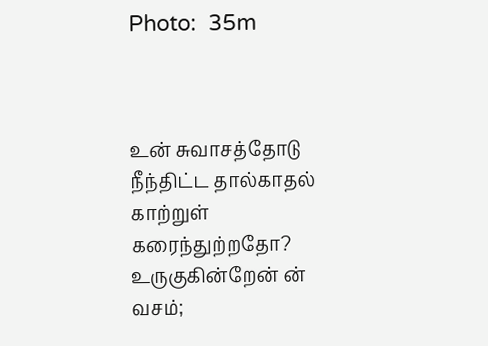Photo:  35m



உன் சுவாசத்தோடு நீந்திட்ட தால்காதல்
காற்றுள் கரைந்துற்றதோ?
உருகுகின்றேன் ன் வசம்;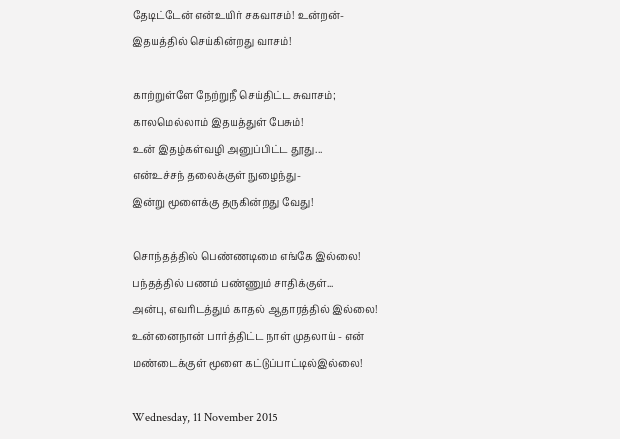தேடிட்டேன் என்உயிர் சகவாசம்! உன்றன்-
இதயத்தில் செய்கின்றது வாசம்!

காற்றுள்ளே நேற்றுநீ செய்திட்ட சுவாசம்;
காலமெல்லாம் இதயத்துள் பேசும்!
உன் இதழ்கள்வழி அனுப்பிட்ட தூது...
என்உச்சந் தலைக்குள் நுழைந்து-
இன்று மூளைக்கு தருகின்றது வேது!

சொந்தத்தில் பெண்ணடிமை எங்கே இல்லை!
பந்தத்தில் பணம் பண்ணும் சாதிக்குள்...
அன்பு, எவரிடத்தும் காதல் ஆதாரத்தில் இல்லை!
உன்னைநான் பார்த்திட்ட நாள் முதலாய் - என்
மண்டைக்குள் மூளை கட்டுப்பாட்டில்இல்லை!

Wednesday, 11 November 2015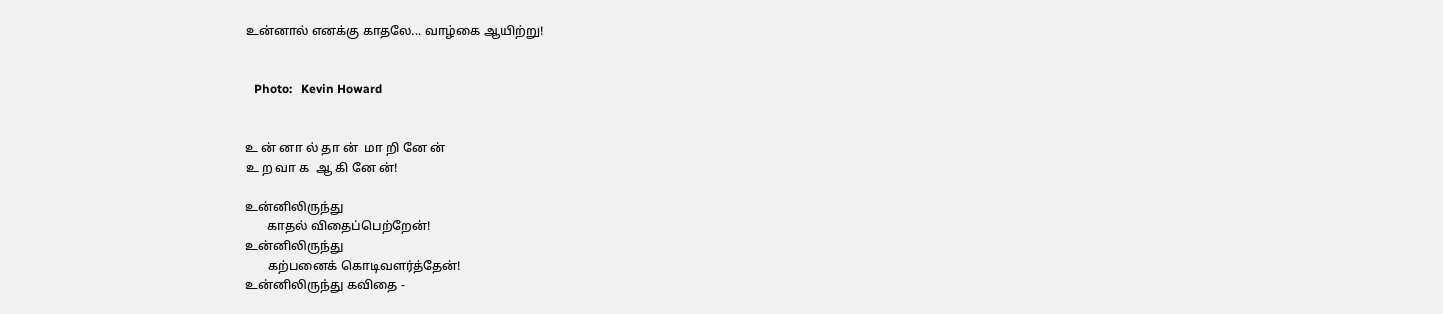உன்னால் எனக்கு காதலே... வாழ்கை ஆயிற்று!


   Photo:   Kevin Howard


உ ன் னா ல் தா ன்  மா றி னே ன்
உ ற வா க  ஆ கி னே ன்!

உன்னிலிருந்து
       காதல் விதைப்பெற்றேன்!
உன்னிலிருந்து
       கற்பனைக் கொடிவளர்த்தேன்!
உன்னிலிருந்து கவிதை -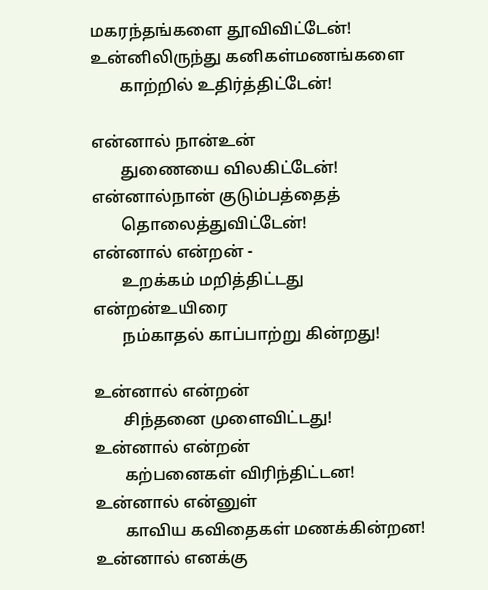மகரந்தங்களை தூவிவிட்டேன்!
உன்னிலிருந்து கனிகள்மணங்களை
       காற்றில் உதிர்த்திட்டேன்!

என்னால் நான்உன்
       துணையை விலகிட்டேன்!
என்னால்நான் குடும்பத்தைத்
       தொலைத்துவிட்டேன்!
என்னால் என்றன் -
       உறக்கம் மறித்திட்டது
என்றன்உயிரை
       நம்காதல் காப்பாற்று கின்றது!

உன்னால் என்றன்
       சிந்தனை முளைவிட்டது!
உன்னால் என்றன்
       கற்பனைகள் விரிந்திட்டன!
உன்னால் என்னுள்
       காவிய கவிதைகள் மணக்கின்றன!
உன்னால் எனக்கு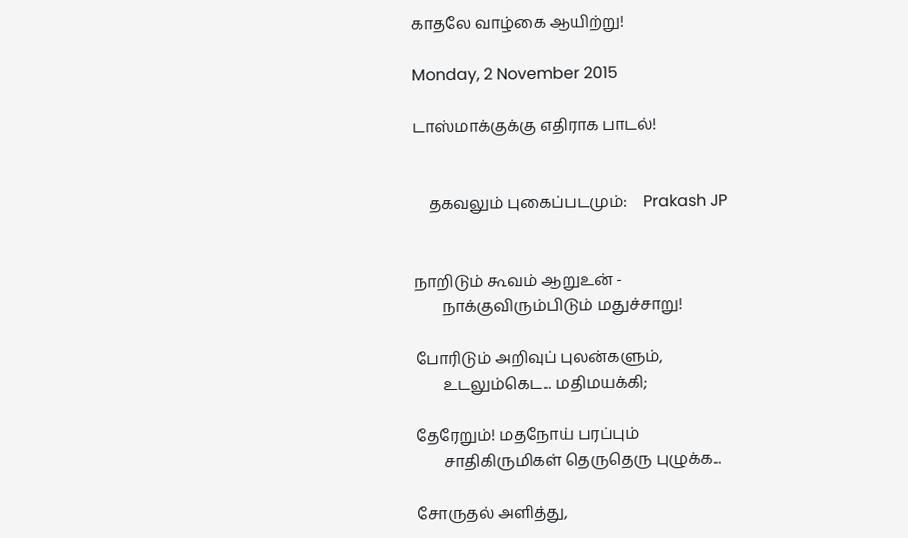காதலே வாழ்கை ஆயிற்று!

Monday, 2 November 2015

டாஸ்மாக்குக்கு எதிராக பாடல்!


    தகவலும் புகைப்படமும்:    Prakash JP


நாறிடும் கூவம் ஆறுஉன் -
       நாக்குவிரும்பிடும் மதுச்சாறு!

போரிடும் அறிவுப் புலன்களும்,
       உடலும்கெட... மதிமயக்கி;

தேரேறும்! மதநோய் பரப்பும்
       சாதிகிருமிகள் தெருதெரு புழுக்க...

சோருதல் அளித்து,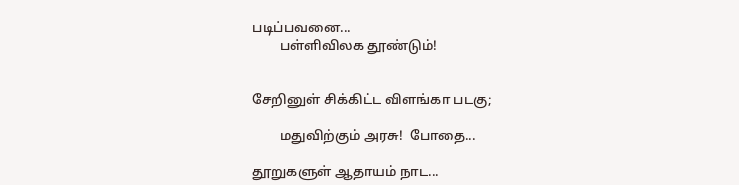படிப்பவனை...
        பள்ளிவிலக தூண்டும்!


சேறினுள் சிக்கிட்ட விளங்கா படகு;

        மதுவிற்கும் அரசு!  போதை...

தூறுகளுள் ஆதாயம் நாட...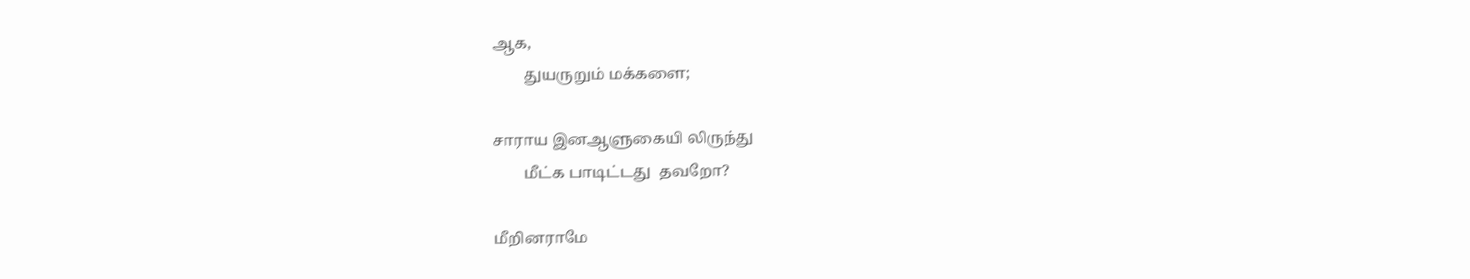ஆக,
        துயருறும் மக்களை;

சாராய இனஆளுகையி லிருந்து
        மீட்க பாடிட்டது  தவறோ?

மீறினராமே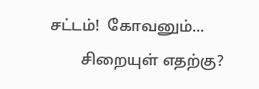சட்டம்!  கோவனும்...
        சிறையுள் எதற்கு?